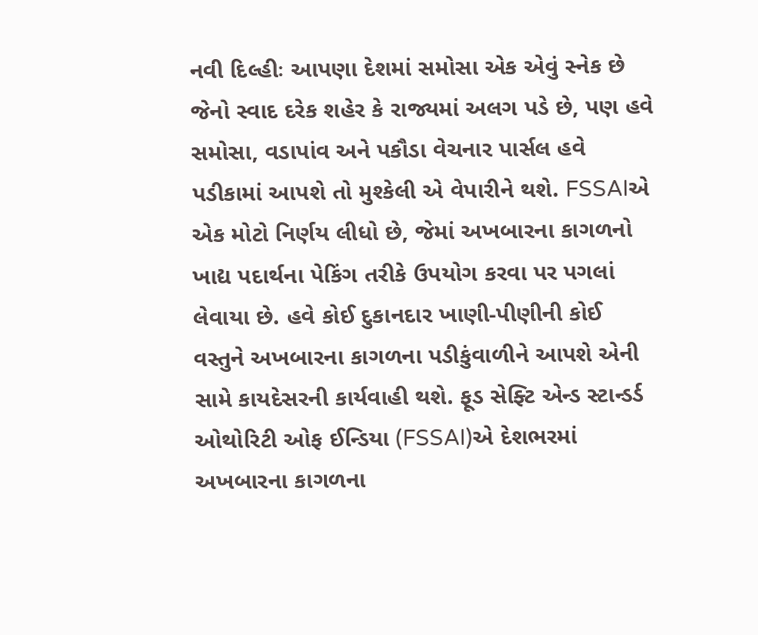નવી દિલ્હીઃ આપણા દેશમાં સમોસા એક એવું સ્નેક છે જેનો સ્વાદ દરેક શહેર કે રાજ્યમાં અલગ પડે છે, પણ હવે સમોસા, વડાપાંવ અને પકૌડા વેચનાર પાર્સલ હવે પડીકામાં આપશે તો મુશ્કેલી એ વેપારીને થશે. FSSAIએ એક મોટો નિર્ણય લીધો છે, જેમાં અખબારના કાગળનો ખાદ્ય પદાર્થના પેકિંગ તરીકે ઉપયોગ કરવા પર પગલાં લેવાયા છે. હવે કોઈ દુકાનદાર ખાણી-પીણીની કોઈ વસ્તુને અખબારના કાગળના પડીકુંવાળીને આપશે એની સામે કાયદેસરની કાર્યવાહી થશે. ફૂડ સેફ્ટિ એન્ડ સ્ટાન્ડર્ડ ઓથોરિટી ઓફ ઈન્ડિયા (FSSAI)એ દેશભરમાં અખબારના કાગળના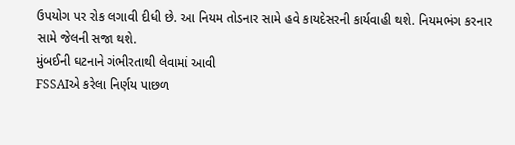ઉપયોગ પર રોક લગાવી દીધી છે. આ નિયમ તોડનાર સામે હવે કાયદેસરની કાર્યવાહી થશે. નિયમભંગ કરનાર સામે જેલની સજા થશે.
મુંબઈની ઘટનાને ગંભીરતાથી લેવામાં આવી
FSSAIએ કરેલા નિર્ણય પાછળ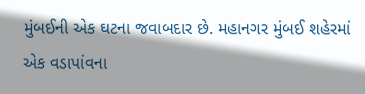મુંબઈની એક ઘટના જવાબદાર છે. મહાનગર મુંબઈ શહેરમાં એક વડાપાંવના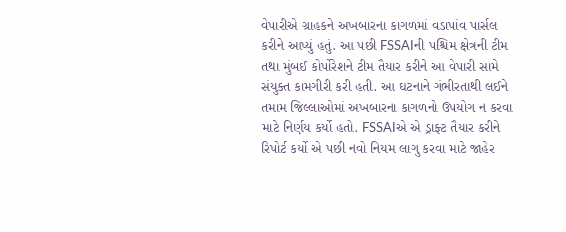વેપારીએ ગ્રાહકને અખબારના કાગળમાં વડાપાંવ પાર્સલ કરીને આપ્યું હતું. આ પછી FSSAIની પશ્ચિમ ક્ષેત્રની ટીમ તથા મુંબઈ કોર્પોરેશને ટીમ તૈયાર કરીને આ વેપારી સામે સંયુક્ત કામગીરી કરી હતી. આ ઘટનાને ગંભીરતાથી લઈને તમામ જિલ્લાઓમાં અખબારના કાગળનો ઉપયોગ ન કરવા માટે નિર્ણય કર્યો હતો. FSSAIએ એ ડ્રાફ્ટ તૈયાર કરીને રિપોર્ટ કર્યો એ પછી નવો નિયમ લાગુ કરવા માટે જાહેર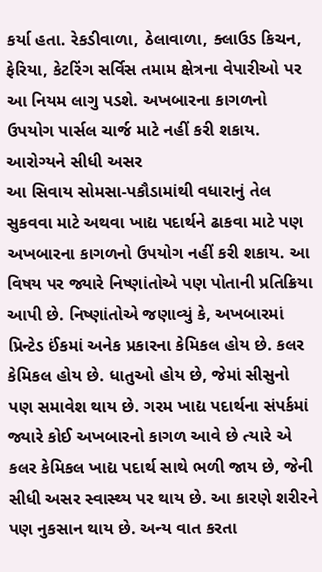કર્યા હતા. રેકડીવાળા, ઠેલાવાળા, ક્લાઉડ કિચન, ફેરિયા, કેટરિંગ સર્વિસ તમામ ક્ષેત્રના વેપારીઓ પર આ નિયમ લાગુ પડશે. અખબારના કાગળનો ઉપયોગ પાર્સલ ચાર્જ માટે નહીં કરી શકાય.
આરોગ્યને સીધી અસર
આ સિવાય સોમસા-પકૌડામાંથી વધારાનું તેલ સુકવવા માટે અથવા ખાદ્ય પદાર્થને ઢાકવા માટે પણ અખબારના કાગળનો ઉપયોગ નહીં કરી શકાય. આ વિષય પર જ્યારે નિષ્ણાંતોએ પણ પોતાની પ્રતિક્રિયા આપી છે. નિષ્ણાંતોએ જણાવ્યું કે, અખબારમાં પ્રિન્ટેડ ઈંકમાં અનેક પ્રકારના કેમિકલ હોય છે. કલર કેમિકલ હોય છે. ધાતુઓ હોય છે, જેમાં સીસુનો પણ સમાવેશ થાય છે. ગરમ ખાદ્ય પદાર્થના સંપર્કમાં જ્યારે કોઈ અખબારનો કાગળ આવે છે ત્યારે એ કલર કેમિકલ ખાદ્ય પદાર્થ સાથે ભળી જાય છે, જેની સીધી અસર સ્વાસ્થ્ય પર થાય છે. આ કારણે શરીરને પણ નુકસાન થાય છે. અન્ય વાત કરતા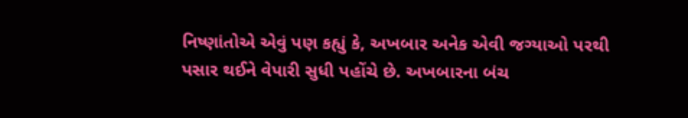નિષ્ણાંતોએ એવું પણ કહ્યું કે, અખબાર અનેક એવી જગ્યાઓ પરથી પસાર થઈને વેપારી સુધી પહોંચે છે. અખબારના બંચ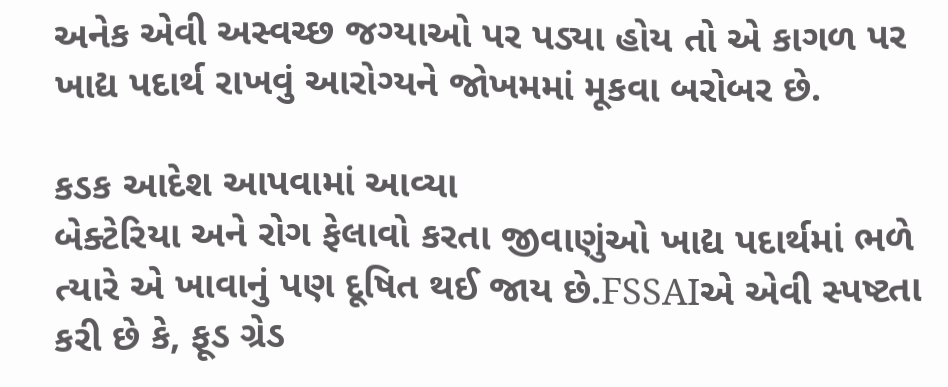અનેક એવી અસ્વચ્છ જગ્યાઓ પર પડ્યા હોય તો એ કાગળ પર ખાદ્ય પદાર્થ રાખવું આરોગ્યને જોખમમાં મૂકવા બરોબર છે.

કડક આદેશ આપવામાં આવ્યા
બેક્ટેરિયા અને રોગ ફેલાવો કરતા જીવાણુંઓ ખાદ્ય પદાર્થમાં ભળે ત્યારે એ ખાવાનું પણ દૂષિત થઈ જાય છે.FSSAIએ એવી સ્પષ્ટતા કરી છે કે, ફૂડ ગ્રેડ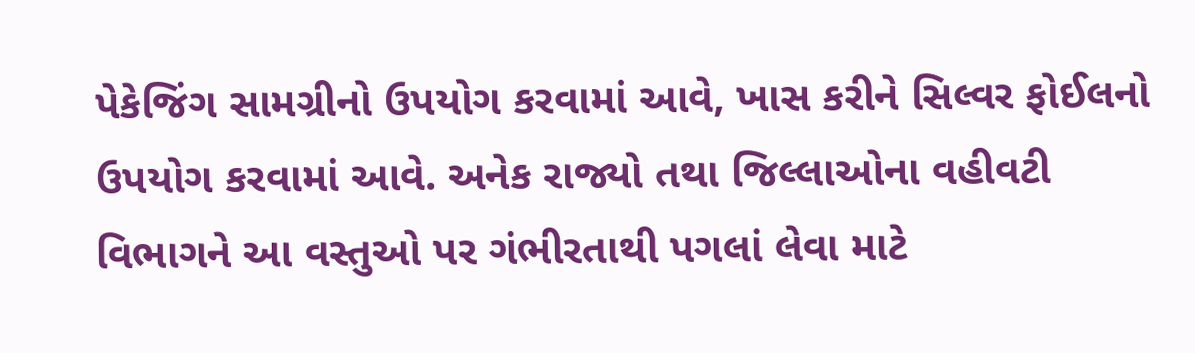પેકેજિંગ સામગ્રીનો ઉપયોગ કરવામાં આવે, ખાસ કરીને સિલ્વર ફોઈલનો ઉપયોગ કરવામાં આવે. અનેક રાજ્યો તથા જિલ્લાઓના વહીવટી વિભાગને આ વસ્તુઓ પર ગંભીરતાથી પગલાં લેવા માટે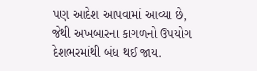પણ આદેશ આપવામાં આવ્યા છે, જેથી અખબારના કાગળનો ઉપયોગ દેશભરમાંથી બંધ થઈ જાય.